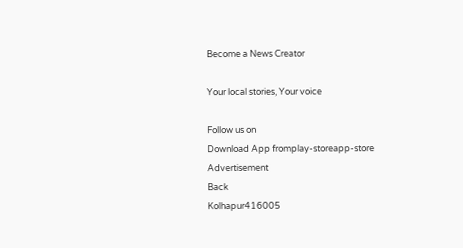Become a News Creator

Your local stories, Your voice

Follow us on
Download App fromplay-storeapp-store
Advertisement
Back
Kolhapur416005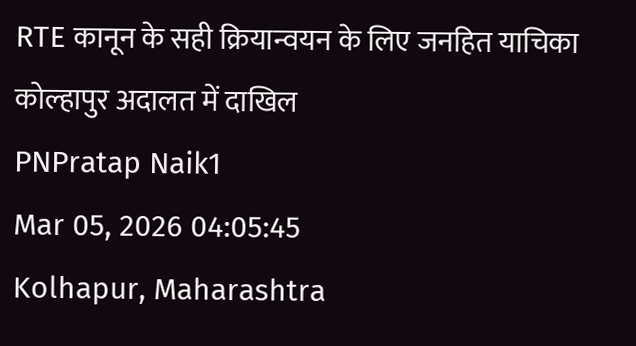RTE कानून के सही क्रियान्वयन के लिए जनहित याचिका कोल्हापुर अदालत में दाखिल
PNPratap Naik1
Mar 05, 2026 04:05:45
Kolhapur, Maharashtra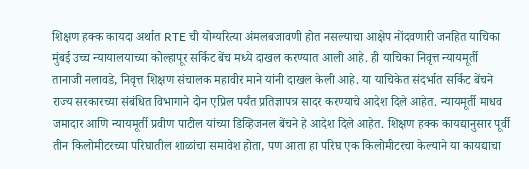शिक्षण हक्क कायदा अर्थात RTE ची योग्यरित्या अंमलबजावणी होत नसल्याचा आक्षेप नोंदवणारी जनहित याचिका मुंबई उच्च न्यायालयाच्या कोल्हापूर सर्किट बेंच मध्ये दाखल करण्यात आली आहे. ही याचिका निवृत्त न्यायमूर्ती तानाजी नलावडे, निवृत्त शिक्षण संचालक महावीर माने यांनी दाखल केली आहे. या याचिकेत संदर्भात सर्किट बेंचने राज्य सरकारच्या संबंधित विभागाने दोन एप्रिल पर्यंत प्रतिज्ञापत्र सादर करण्याचे आदेश दिले आहेत. न्यायमूर्ती माधव जमादार आणि न्यायमूर्ती प्रवीण पाटील यांच्या डिव्हिजनल बेंचने हे आदेश दिले आहेत. शिक्षण हक्क कायद्यानुसार पूर्वी तीन किलोमीटरच्या परिघातील शाळांचा समावेश होता, पण आता हा परिघ एक किलोमीटरचा केल्याने या कायद्याचा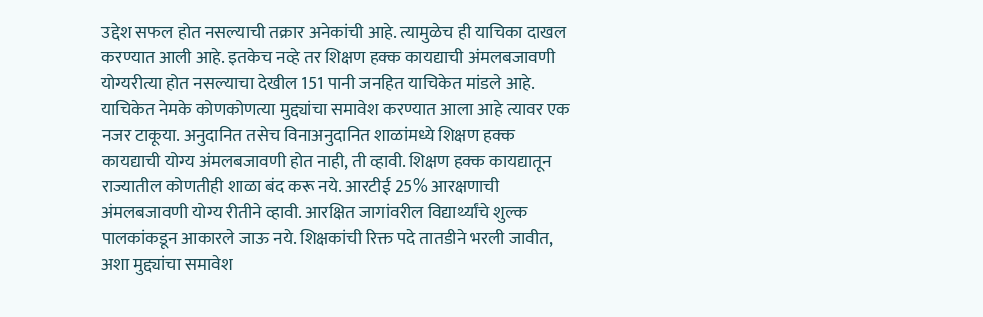उद्देश सफल होत नसल्याची तक्रार अनेकांची आहे. त्यामुळेच ही याचिका दाखल करण्यात आली आहे. इतकेच नव्हे तर शिक्षण हक्क कायद्याची अंमलबजावणी योग्यरीत्या होत नसल्याचा देखील 151 पानी जनहित याचिकेत मांडले आहे. याचिकेत नेमके कोणकोणत्या मुद्द्यांचा समावेश करण्यात आला आहे त्यावर एक नजर टाकूया. अनुदानित तसेच विनाअनुदानित शाळांमध्ये शिक्षण हक्क कायद्याची योग्य अंमलबजावणी होत नाही, ती व्हावी. शिक्षण हक्क कायद्यातून राज्यातील कोणतीही शाळा बंद करू नये. आरटीई 25% आरक्षणाची अंमलबजावणी योग्य रीतीने व्हावी. आरक्षित जागांवरील विद्यार्थ्यांचे शुल्क पालकांकडून आकारले जाऊ नये. शिक्षकांची रिक्त पदे तातडीने भरली जावीत, अशा मुद्द्यांचा समावेश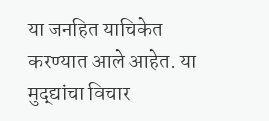या जनहित याचिकेत करण्यात आले आहेत. या मुद्द्यांचा विचार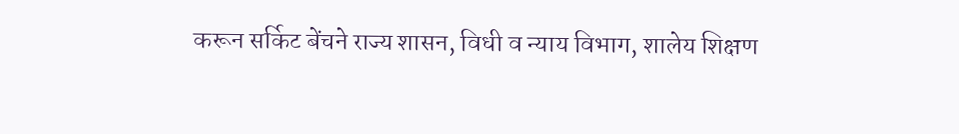करून सर्किट बेंचने राज्य शासन, विधी व न्याय विभाग, शालेय शिक्षण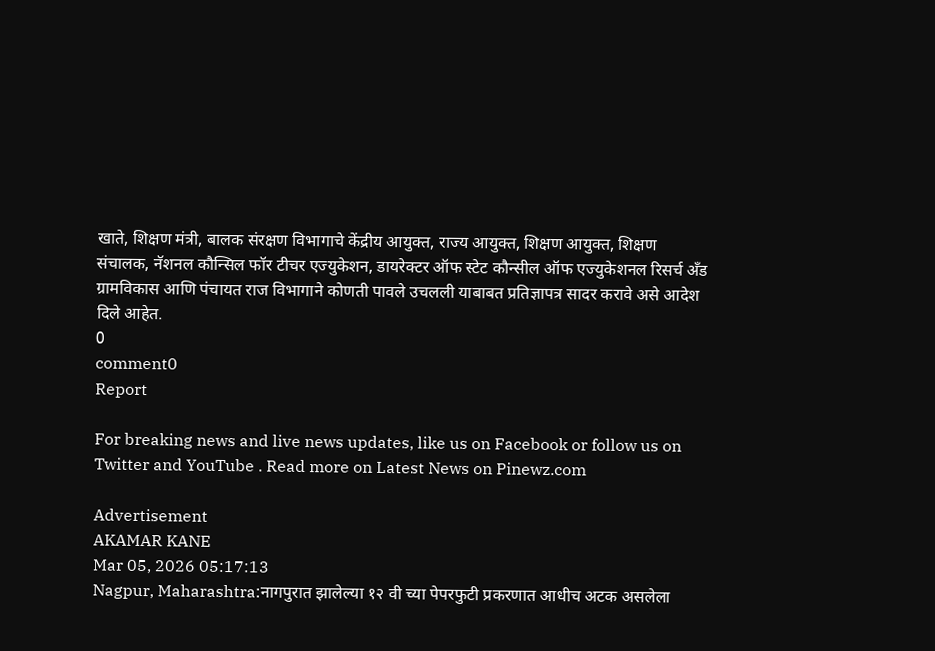खाते, शिक्षण मंत्री, बालक संरक्षण विभागाचे केंद्रीय आयुक्त, राज्य आयुक्त, शिक्षण आयुक्त, शिक्षण संचालक, नॅशनल कौन्सिल फॉर टीचर एज्युकेशन, डायरेक्टर ऑफ स्टेट कौन्सील ऑफ एज्युकेशनल रिसर्च अँड ग्रामविकास आणि पंचायत राज विभागाने कोणती पावले उचलली याबाबत प्रतिज्ञापत्र सादर करावे असे आदेश दिले आहेत.
0
comment0
Report

For breaking news and live news updates, like us on Facebook or follow us on Twitter and YouTube . Read more on Latest News on Pinewz.com

Advertisement
AKAMAR KANE
Mar 05, 2026 05:17:13
Nagpur, Maharashtra:नागपुरात झालेल्या १२ वी च्या पेपरफुटी प्रकरणात आधीच अटक असलेला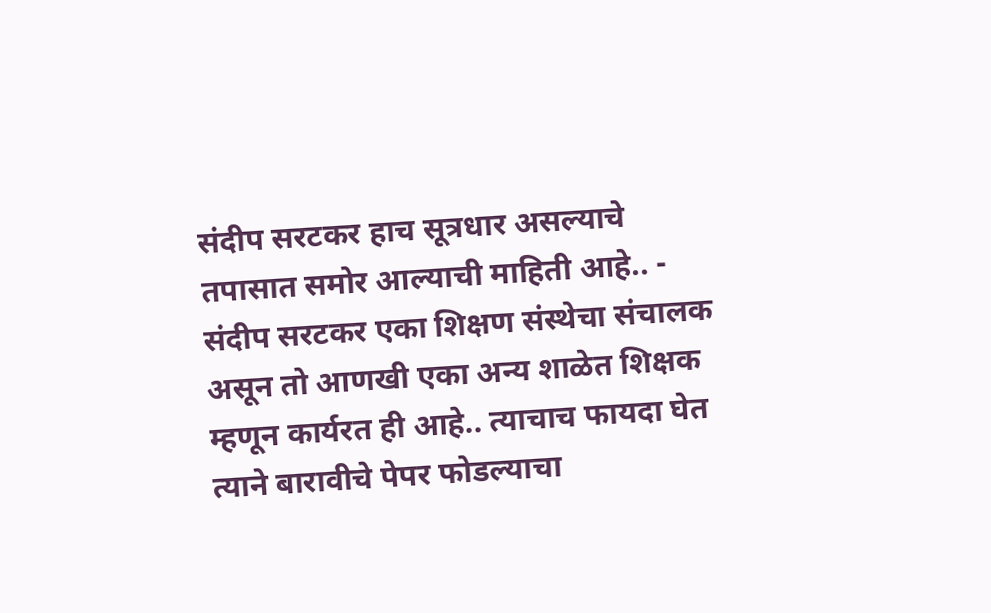संदीप सरटकर हाच सूत्रधार असल्याचे तपासात समोर आल्याची माहिती आहे.. - संदीप सरटकर एका शिक्षण संस्थेचा संचालक असून तो आणखी एका अन्य शाळेत शिक्षक म्हणून कार्यरत ही आहे.. त्याचाच फायदा घेत त्याने बारावीचे पेपर फोडल्याचा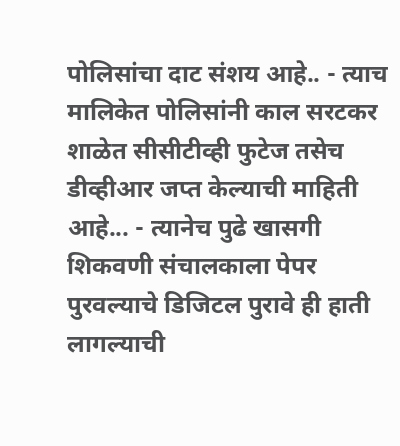पोलिसांचा दाट संशय आहे.. - त्याच मालिकेत पोलिसांनी काल सरटकर शाळेत सीसीटीव्ही फुटेज तसेच डीव्हीआर जप्त केल्याची माहिती आहे... - त्यानेच पुढे खासगी शिकवणी संचालकाला पेपर पुरवल्याचे डिजिटल पुरावे ही हाती लागल्याची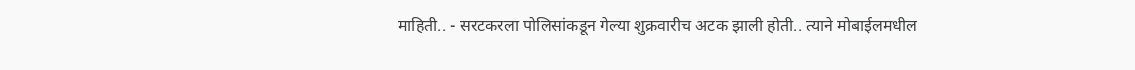माहिती.. - सरटकरला पोलिसांकडून गेल्या शुक्रवारीच अटक झाली होती.. त्याने मोबाईलमधील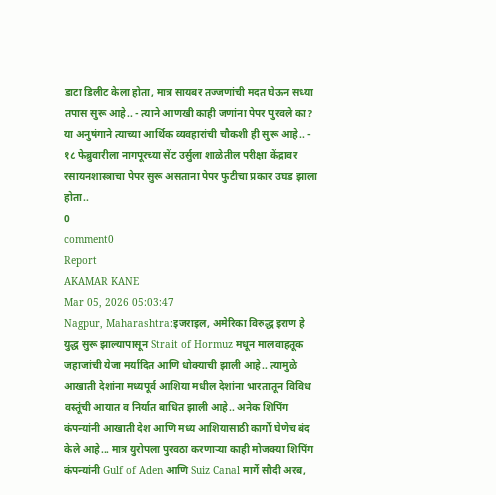डाटा डिलीट केला होता, मात्र सायबर तज्जणांची मदत घेऊन सध्या तपास सुरू आहे.. - त्याने आणखी काही जणांना पेपर पुरवले का? या अनुषंगाने त्याच्या आर्थिक व्यवहारांची चौकशी ही सुरू आहे.. - १८ फेब्रुवारीला नागपूरच्या सेंट उर्सुला शाळेतील परीक्षा केंद्रावर रसायनशास्त्राचा पेपर सुरू असताना पेपर फुटीचा प्रकार उघड झाला होता..
0
comment0
Report
AKAMAR KANE
Mar 05, 2026 05:03:47
Nagpur, Maharashtra:इजराइल, अमेरिका विरुद्ध इराण हे युद्ध सुरू झाल्यापासून Strait of Hormuz मधून मालवाहतूक जहाजांची येजा मर्यादित आणि धोक्याची झाली आहे.. त्यामुळे आखाती देशांना मध्यपूर्व आशिया मधील देशांना भारतातून विविध वस्तूंची आयात व निर्यात बाधित झाली आहे.. अनेक शिपिंग कंपन्यांनी आखाती देश आणि मध्य आशियासाठी कार्गो घेणेच बंद केले आहे... मात्र युरोपला पुरवठा करणाऱ्या काही मोजक्या शिपिंग कंपन्यांनी Gulf of Aden आणि Suiz Canal मार्गे सौदी अरब,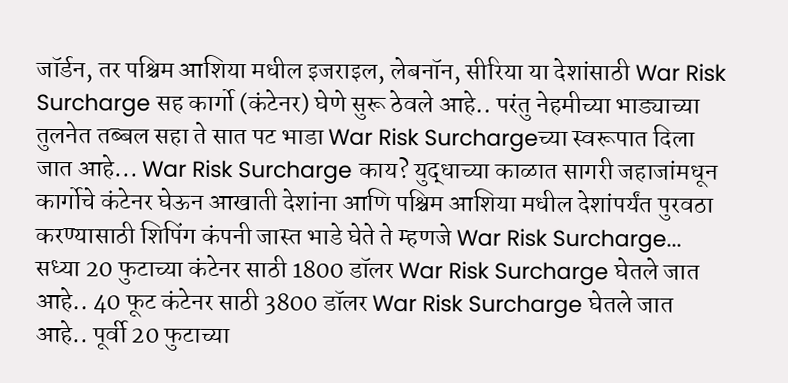जॉर्डन, तर पश्चिम आशिया मधील इजराइल, लेबनॉन, सीरिया या देशांसाठी War Risk Surcharge सह कार्गो (कंटेनर) घेणे सुरू ठेवले आहे.. परंतु नेहमीच्या भाड्याच्या तुलनेत तब्बल सहा ते सात पट भाडा War Risk Surchargeच्या स्वरूपात दिला जात आहे... War Risk Surcharge काय? युद्धाच्या काळात सागरी जहाजांमधून कार्गोचे कंटेनर घेऊन आखाती देशांना आणि पश्चिम आशिया मधील देशांपर्यंत पुरवठा करण्यासाठी शिपिंग कंपनी जास्त भाडे घेते ते म्हणजे War Risk Surcharge... सध्या 20 फुटाच्या कंटेनर साठी 1800 डॉलर War Risk Surcharge घेतले जात आहे.. 40 फूट कंटेनर साठी 3800 डॉलर War Risk Surcharge घेतले जात आहे.. पूर्वी 20 फुटाच्या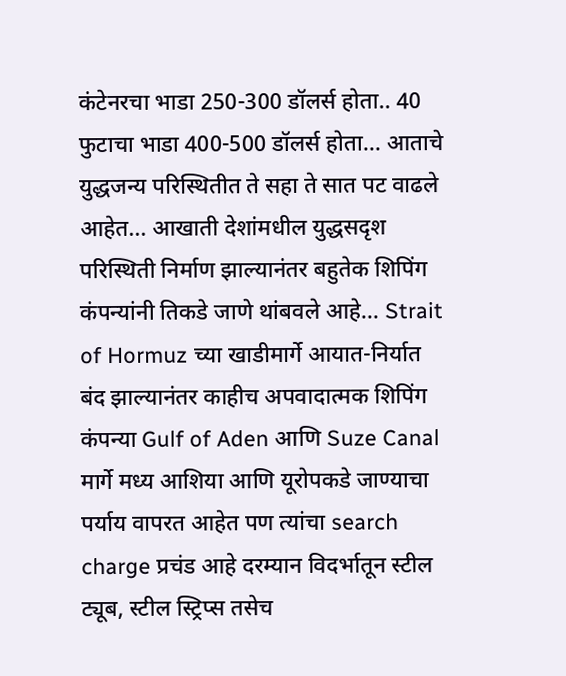कंटेनरचा भाडा 250-300 डॉलर्स होता.. 40 फुटाचा भाडा 400-500 डॉलर्स होता... आताचे युद्धजन्य परिस्थितीत ते सहा ते सात पट वाढले आहेत... आखाती देशांमधील युद्धसदृश परिस्थिती निर्माण झाल्यानंतर बहुतेक शिपिंग कंपन्यांनी तिकडे जाणे थांबवले आहे... Strait of Hormuz च्या खाडीमार्गे आयात-निर्यात बंद झाल्यानंतर काहीच अपवादात्मक शिपिंग कंपन्या Gulf of Aden आणि Suze Canal मार्गे मध्य आशिया आणि यूरोपकडे जाण्याचा पर्याय वापरत आहेत पण त्यांचा search charge प्रचंड आहे दरम्यान विदर्भातून स्टील ट्यूब, स्टील स्ट्रिप्स तसेच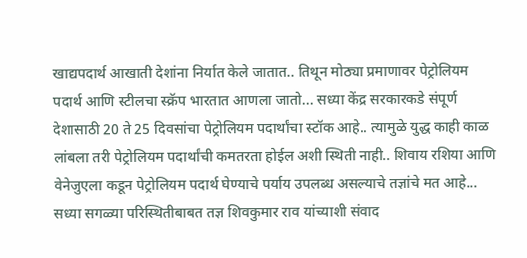खाद्यपदार्थ आखाती देशांना निर्यात केले जातात.. तिथून मोठ्या प्रमाणावर पेट्रोलियम पदार्थ आणि स्टीलचा स्क्रॅप भारतात आणला जातो... सध्या केंद्र सरकारकडे संपूर्ण देशासाठी 20 ते 25 दिवसांचा पेट्रोलियम पदार्थांचा स्टॉक आहे.. त्यामुळे युद्ध काही काळ लांबला तरी पेट्रोलियम पदार्थांची कमतरता होईल अशी स्थिती नाही.. शिवाय रशिया आणि वेनेजुएला कडून पेट्रोलियम पदार्थ घेण्याचे पर्याय उपलब्ध असल्याचे तज्ञांचे मत आहे... सध्या सगळ्या परिस्थितीबाबत तज्ञ शिवकुमार राव यांच्याशी संवाद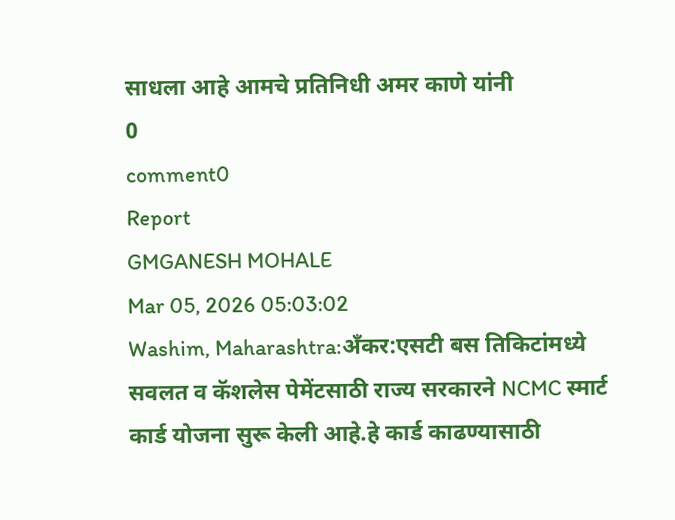साधला आहे आमचे प्रतिनिधी अमर काणे यांनी
0
comment0
Report
GMGANESH MOHALE
Mar 05, 2026 05:03:02
Washim, Maharashtra:अँकर:एसटी बस तिकिटांमध्ये सवलत व कॅशलेस पेमेंटसाठी राज्य सरकारने NCMC स्मार्ट कार्ड योजना सुरू केली आहे.हे कार्ड काढण्यासाठी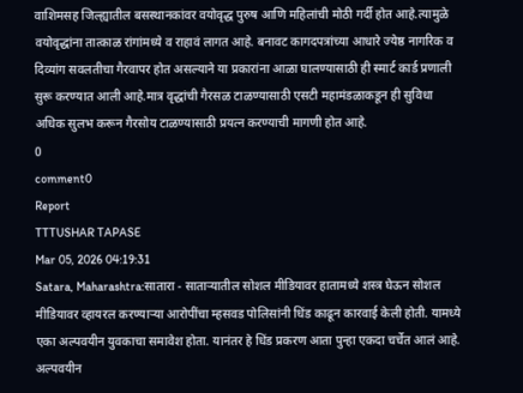वाशिमसह जिल्ह्यातील बसस्थानकांवर वयोवृद्ध पुरुष आणि महिलांची मोठी गर्दी होत आहे.त्यामुळे वयोवृद्धांना तात्काळ रांगांमध्ये व राहावं लागत आहे. बनावट कागदपत्रांच्या आधारे ज्येष्ठ नागरिक व दिव्यांग सवलतीचा गैरवापर होत असल्याने या प्रकारांना आळा घालण्यासाठी ही स्मार्ट कार्ड प्रणाली सुरू करण्यात आली आहे.मात्र वृद्धांची गैरसळ टाळण्यासाठी एसटी महामंडळाकडून ही सुविधा अधिक सुलभ करून गैरसोय टाळण्यासाठी प्रयत्न करण्याची मागणी होत आहे.
0
comment0
Report
TTTUSHAR TAPASE
Mar 05, 2026 04:19:31
Satara, Maharashtra:सातारा - साताऱ्यातील सोशल मीडियावर हातामध्ये शस्त्र घेऊन सोशल मीडियावर व्हायरल करण्याऱ्या आरोपींचा म्हसवड पोलिसांनी धिंड काढून कारवाई केली होती. यामध्ये एका अल्पवयीन युवकाचा समावेश होता. यानंतर हे धिंड प्रकरण आता पुन्हा एकदा चर्चेत आलं आहे. अल्पवयीन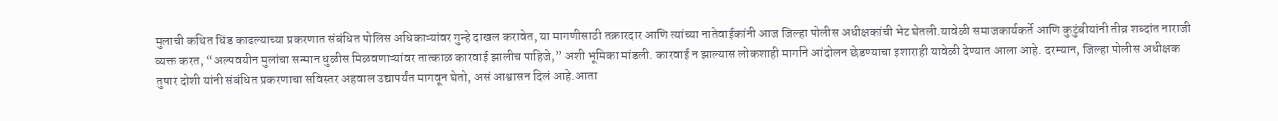मुलाची कथित धिंड काढल्याच्या प्रकरणात संबंधित पोलिस अधिकाऱ्यांवर गुन्हे दाखल करावेत, या मागणीसाठी तक्रारदार आणि त्यांच्या नातेवाईकांनी आज जिल्हा पोलीस अधीक्षकांची भेट घेतली.यावेळी समाजकार्यकर्ते आणि कुटुंबीयांनी तीव्र शब्दांत नाराजी व्यक्त करत, “अल्पवयीन मुलांचा सन्मान धुळीस मिळवणाऱ्यांवर तात्काळ कारवाई झालीच पाहिजे,” अशी भूमिका मांडली. कारवाई न झाल्यास लोकशाही मार्गाने आंदोलन छेडण्याचा इशाराही यावेळी देण्यात आला आहे. दरम्यान, जिल्हा पोलीस अधीक्षक तुषार दोशी यांनी संबंधित प्रकरणाचा सविस्तर अहवाल उद्यापर्यंत मागवून घेतो, असं आश्वासन दिलं आहे.आता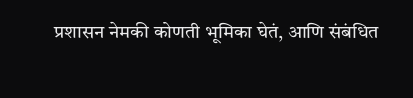प्रशासन नेमकी कोणती भूमिका घेतं, आणि संबंधित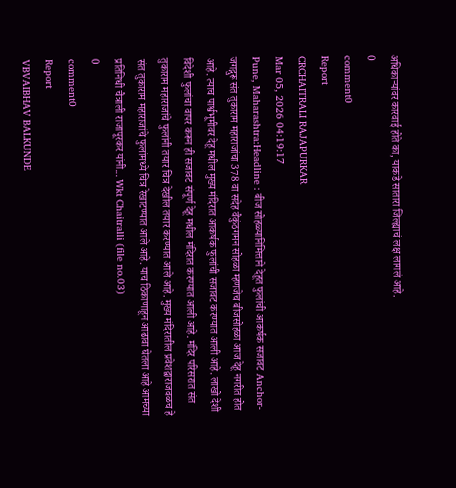अधिकाऱ्यांवर कारवाई होते का, याकडे सातारा जिल्ह्याचं लक्ष लागलं आहे.
0
comment0
Report
CRCHAITRALI RAJAPURKAR
Mar 05, 2026 04:19:17
Pune, Maharashtra:Headline : बीज सोहळ्यानिमित्ताने देहूत फुलांची आकर्षक सजावट Anchor- जगद्गुरू संत तुकाराम महाराजांचा 378 वा सदेह वैकुंठगमन सोहळा म्हणजेच बीजसोहळा आज देहू नगरीत होत आहे. त्याच पार्श्वभूमीवर देहू मधील मुख्य मंदिरात आकर्षक फुलांची सजावट करण्यात आली आहे. लाखो देशी विदेशी फुलांचा वापर करून ही सजावट संपूर्ण देहू मधील मंदिरात करण्यात आली आहे. मंदिर परिसरात संत तुकाराम महाराजांचे फुलांनी तयार चित्र देखील तयार करण्यात आले आहे. मुख्य मंदिरातील प्रवेशद्वाराजवळच हे संत तुकाराम महाराजांचे फुलांमध्ये चित्र रेखाटण्यात आले आहे. याच ठिकाणाहून आढावा घेतला आहे आमच्या प्रतिनिधी चैत्राली राजापूरकर यांनी... Wkt Chaitralli (file no.03)
0
comment0
Report
VBVAIBHAV BALKUNDE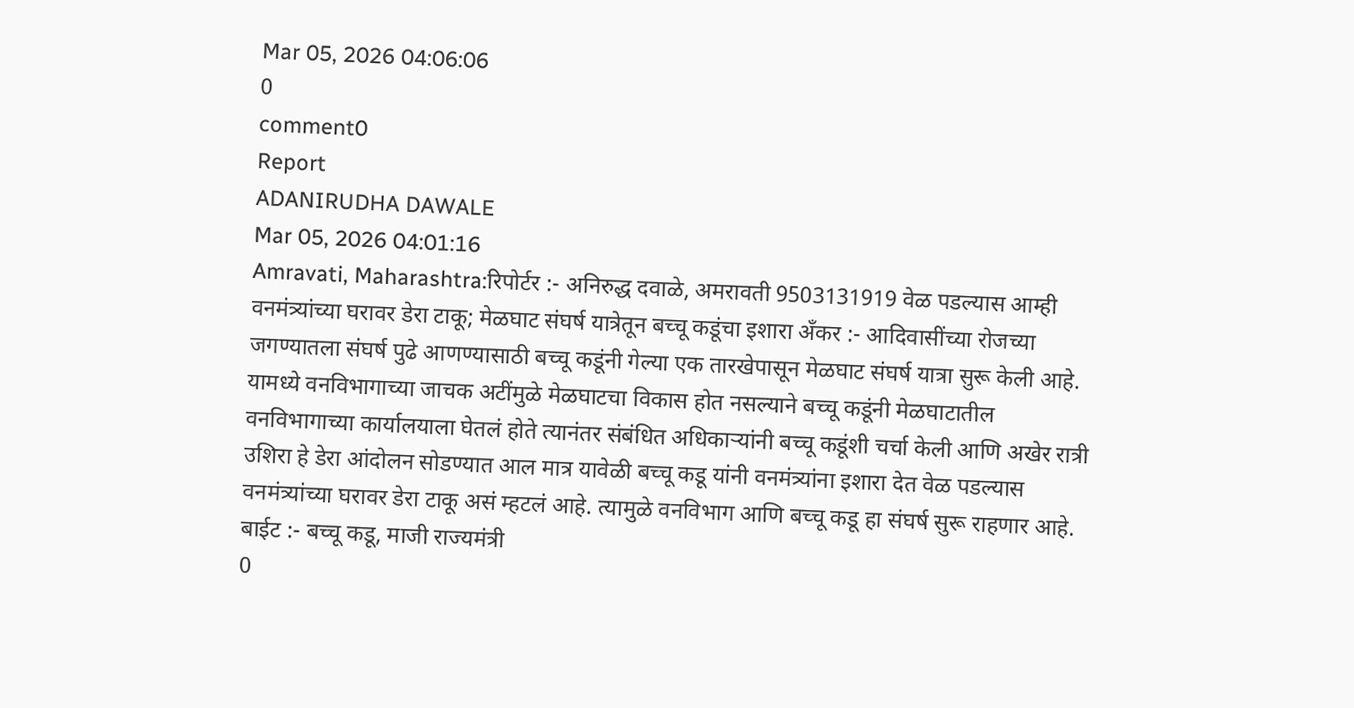Mar 05, 2026 04:06:06
0
comment0
Report
ADANIRUDHA DAWALE
Mar 05, 2026 04:01:16
Amravati, Maharashtra:रिपोर्टर :- अनिरुद्ध दवाळे, अमरावती 9503131919 वेळ पडल्यास आम्ही वनमंत्र्यांच्या घरावर डेरा टाकू; मेळघाट संघर्ष यात्रेतून बच्चू कडूंचा इशारा अँकर :- आदिवासींच्या रोजच्या जगण्यातला संघर्ष पुढे आणण्यासाठी बच्चू कडूंनी गेल्या एक तारखेपासून मेळघाट संघर्ष यात्रा सुरू केली आहे. यामध्ये वनविभागाच्या जाचक अटींमुळे मेळघाटचा विकास होत नसल्याने बच्चू कडूंनी मेळघाटातील वनविभागाच्या कार्यालयाला घेतलं होते त्यानंतर संबंधित अधिकाऱ्यांनी बच्चू कडूंशी चर्चा केली आणि अखेर रात्री उशिरा हे डेरा आंदोलन सोडण्यात आल मात्र यावेळी बच्चू कडू यांनी वनमंत्र्यांना इशारा देत वेळ पडल्यास वनमंत्र्यांच्या घरावर डेरा टाकू असं म्हटलं आहे. त्यामुळे वनविभाग आणि बच्चू कडू हा संघर्ष सुरू राहणार आहे. बाईट :- बच्चू कडू, माजी राज्यमंत्री
0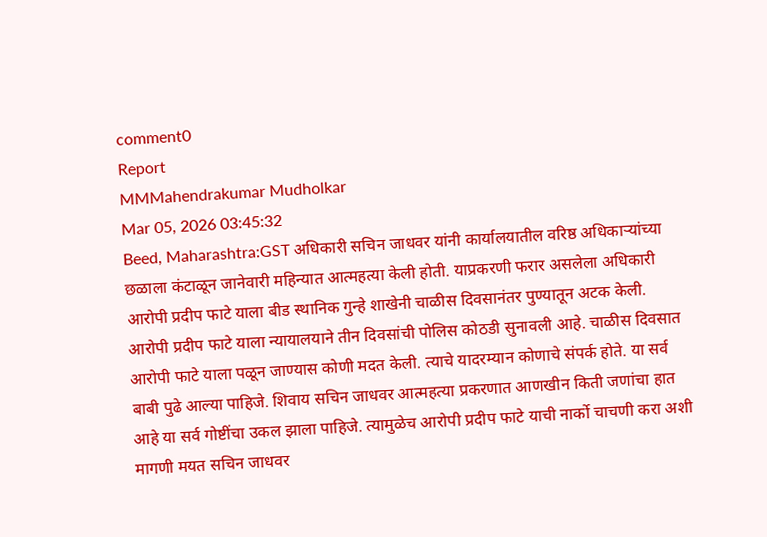comment0
Report
MMMahendrakumar Mudholkar
Mar 05, 2026 03:45:32
Beed, Maharashtra:GST अधिकारी सचिन जाधवर यांनी कार्यालयातील वरिष्ठ अधिकाऱ्यांच्या छळाला कंटाळून जानेवारी महिन्यात आत्महत्या केली होती. याप्रकरणी फरार असलेला अधिकारी आरोपी प्रदीप फाटे याला बीड स्थानिक गुन्हे शाखेनी चाळीस दिवसानंतर पुण्यातून अटक केली. आरोपी प्रदीप फाटे याला न्यायालयाने तीन दिवसांची पोलिस कोठडी सुनावली आहे. चाळीस दिवसात आरोपी फाटे याला पळून जाण्यास कोणी मदत केली. त्याचे यादरम्यान कोणाचे संपर्क होते. या सर्व बाबी पुढे आल्या पाहिजे. शिवाय सचिन जाधवर आत्महत्या प्रकरणात आणखीन किती जणांचा हात आहे या सर्व गोष्टींचा उकल झाला पाहिजे. त्यामुळेच आरोपी प्रदीप फाटे याची नार्को चाचणी करा अशी मागणी मयत सचिन जाधवर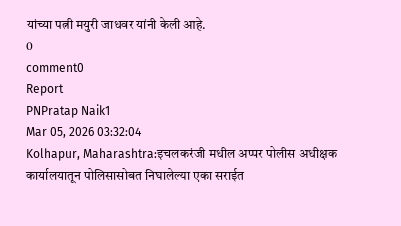यांच्या पत्नी मयुरी जाधवर यांनी केली आहे.
0
comment0
Report
PNPratap Naik1
Mar 05, 2026 03:32:04
Kolhapur, Maharashtra:इचलकरंजी मधील अप्पर पोलीस अधीक्षक कार्यालयातून पोलिसासोबत निघालेल्या एका सराईत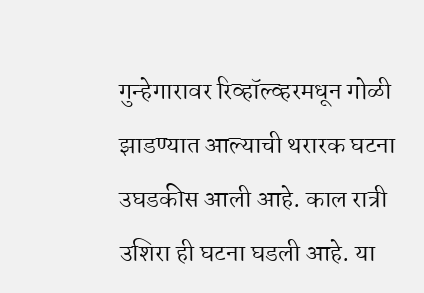गुन्हेगारावर रिव्हॉल्व्हरमधून गोळी झाडण्यात आल्याची थरारक घटना उघडकीस आली आहे. काल रात्री उशिरा ही घटना घडली आहे. या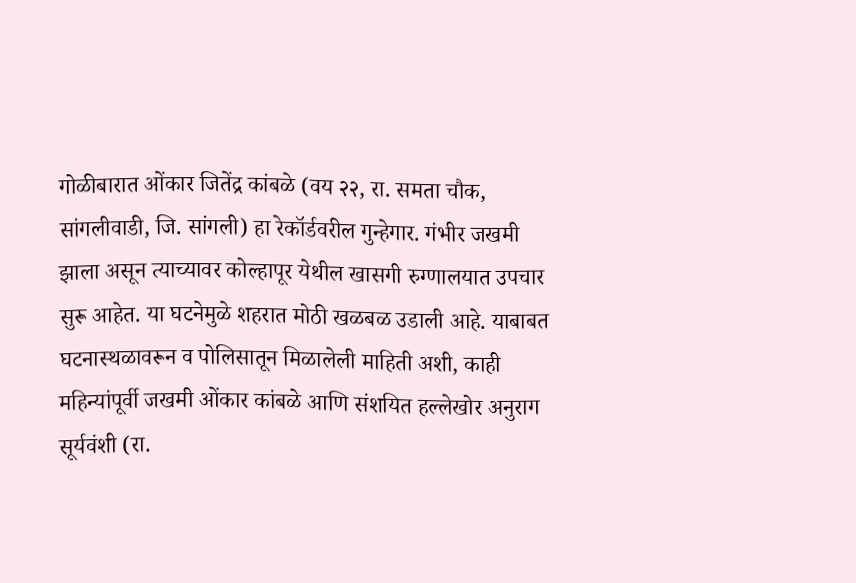गोळीबारात ओंकार जितेंद्र कांबळे (वय २२, रा. समता चौक, सांगलीवाडी, जि. सांगली) हा रेकॉर्डवरील गुन्हेगार. गंभीर जखमी झाला असून त्याच्यावर कोल्हापूर येथील खासगी रुग्णालयात उपचार सुरू आहेत. या घटनेमुळे शहरात मोठी खळबळ उडाली आहे. याबाबत घटनास्थळावरून व पोलिसातून मिळालेली माहिती अशी, काही महिन्यांपूर्वी जखमी ओंकार कांबळे आणि संशयित हल्लेखोर अनुराग सूर्यवंशी (रा.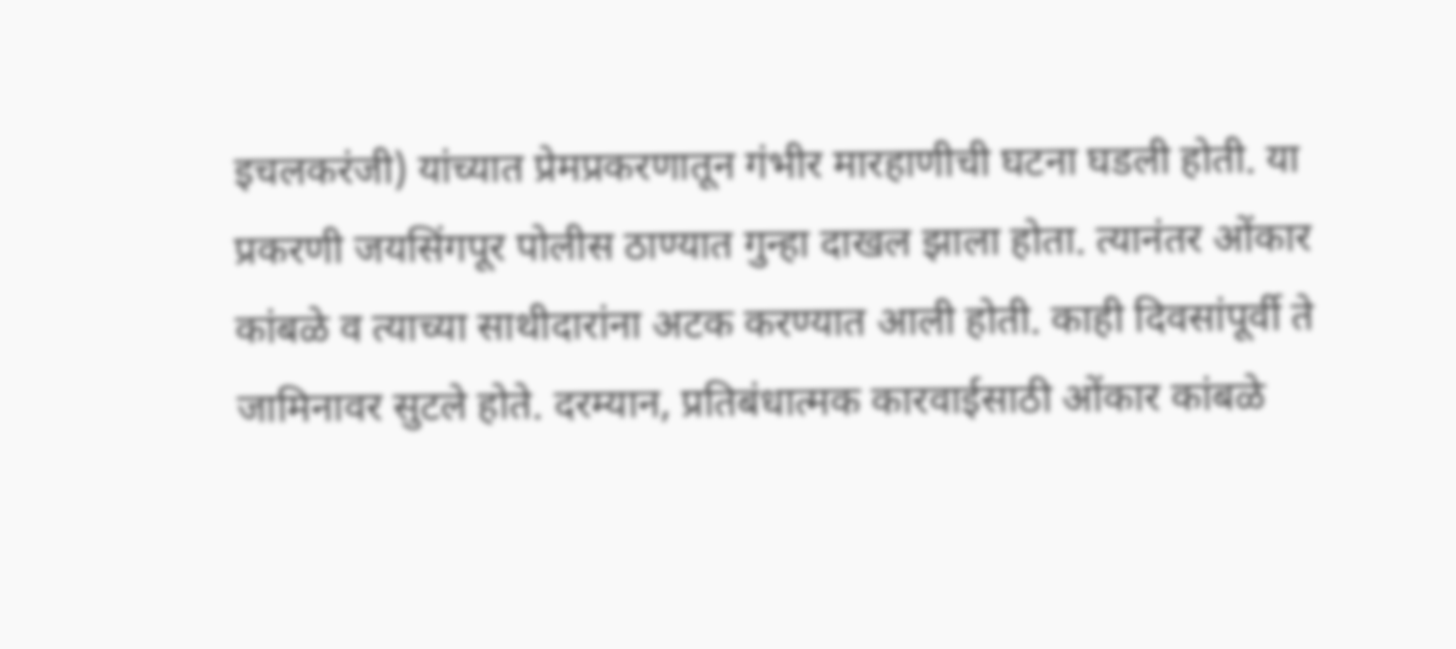इचलकरंजी) यांच्यात प्रेमप्रकरणातून गंभीर मारहाणीची घटना घडली होती. या प्रकरणी जयसिंगपूर पोलीस ठाण्यात गुन्हा दाखल झाला होता. त्यानंतर ओंकार कांबळे व त्याच्या साथीदारांना अटक करण्यात आली होती. काही दिवसांपूर्वी ते जामिनावर सुटले होते. दरम्यान, प्रतिबंधात्मक कारवाईसाठी ओंकार कांबळे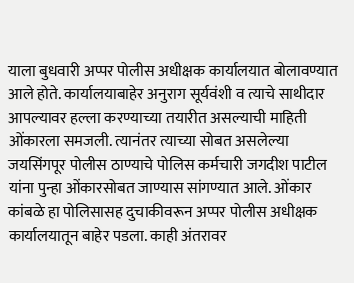याला बुधवारी अप्पर पोलीस अधीक्षक कार्यालयात बोलावण्यात आले होते. कार्यालयाबाहेर अनुराग सूर्यवंशी व त्याचे साथीदार आपल्यावर हल्ला करण्याच्या तयारीत असल्याची माहिती ओंकारला समजली. त्यानंतर त्याच्या सोबत असलेल्या जयसिंगपूर पोलीस ठाण्याचे पोलिस कर्मचारी जगदीश पाटील यांना पुन्हा ओंकारसोबत जाण्यास सांगण्यात आले. ओंकार कांबळे हा पोलिसासह दुचाकीवरून अप्पर पोलीस अधीक्षक कार्यालयातून बाहेर पडला. काही अंतरावर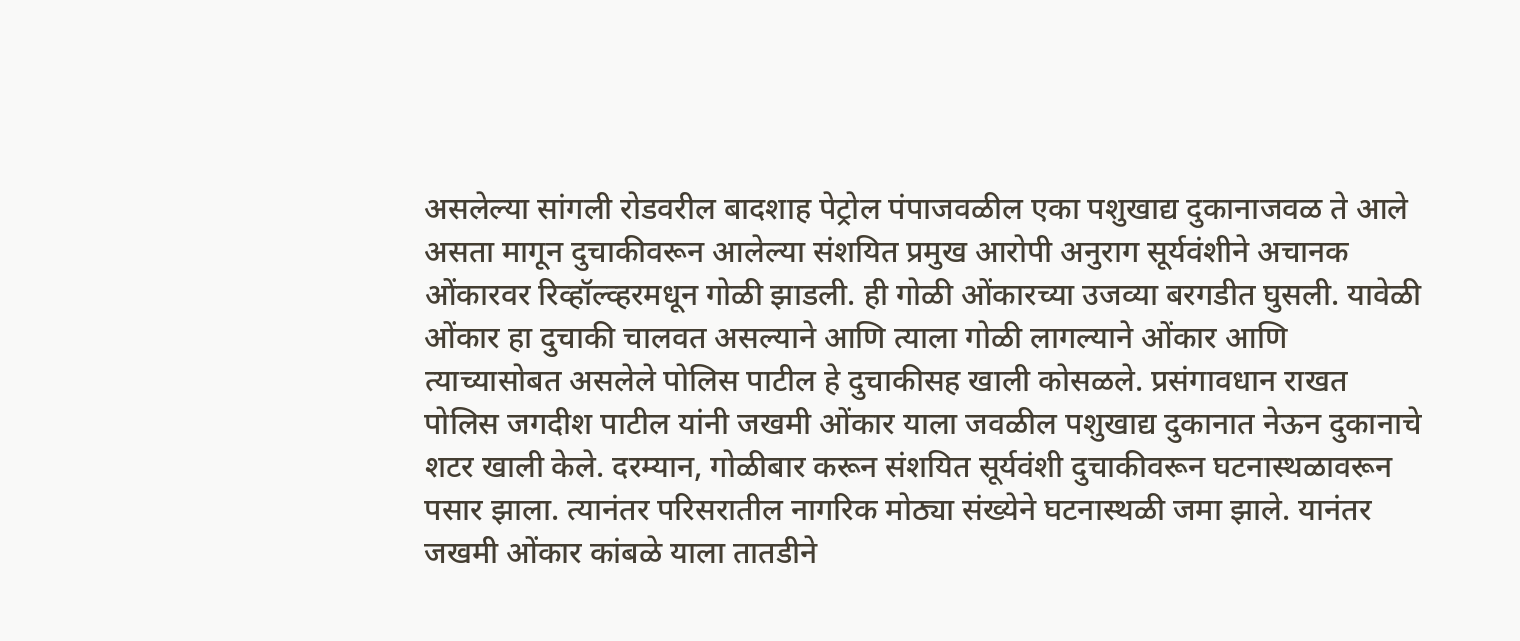असलेल्या सांगली रोडवरील बादशाह पेट्रोल पंपाजवळील एका पशुखाद्य दुकानाजवळ ते आले असता मागून दुचाकीवरून आलेल्या संशयित प्रमुख आरोपी अनुराग सूर्यवंशीने अचानक ओंकारवर रिव्हॉल्व्हरमधून गोळी झाडली. ही गोळी ओंकारच्या उजव्या बरगडीत घुसली. यावेळी ओंकार हा दुचाकी चालवत असल्याने आणि त्याला गोळी लागल्याने ओंकार आणि त्याच्यासोबत असलेले पोलिस पाटील हे दुचाकीसह खाली कोसळले. प्रसंगावधान राखत पोलिस जगदीश पाटील यांनी जखमी ओंकार याला जवळील पशुखाद्य दुकानात नेऊन दुकानाचे शटर खाली केले. दरम्यान, गोळीबार करून संशयित सूर्यवंशी दुचाकीवरून घटनास्थळावरून पसार झाला. त्यानंतर परिसरातील नागरिक मोठ्या संख्येने घटनास्थळी जमा झाले. यानंतर जखमी ओंकार कांबळे याला तातडीने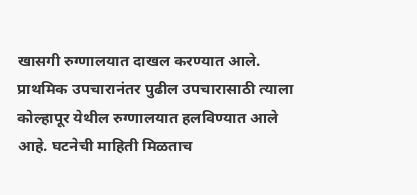खासगी रुग्णालयात दाखल करण्यात आले. प्राथमिक उपचारानंतर पुढील उपचारासाठी त्याला कोल्हापूर येथील रुग्णालयात हलविण्यात आले आहे. घटनेची माहिती मिळताच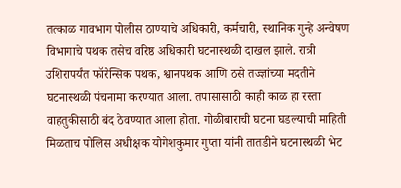तत्काळ गावभाग पोलीस ठाण्याचे अधिकारी, कर्मचारी, स्थानिक गुन्हे अन्वेषण विभागाचे पथक तसेच वरिष्ठ अधिकारी घटनास्थळी दाखल झाले. रात्री उशिरापर्यंत फॉरेन्सिक पथक, श्वानपथक आणि ठसे तज्ज्ञांच्या मदतीने घटनास्थळी पंचनामा करण्यात आला. तपासासाठी काही काळ हा रस्ता वाहतुकीसाठी बंद ठेवण्यात आला होता. गोळीबाराची घटना घडल्याची माहिती मिळताच पोलिस अधीक्षक योगेशकुमार गुप्ता यांनी तातडीने घटनास्थळी भेट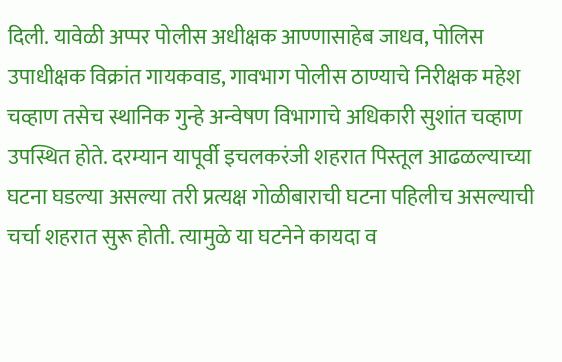दिली. यावेळी अप्पर पोलीस अधीक्षक आण्णासाहेब जाधव, पोलिस उपाधीक्षक विक्रांत गायकवाड, गावभाग पोलीस ठाण्याचे निरीक्षक महेश चव्हाण तसेच स्थानिक गुन्हे अन्वेषण विभागाचे अधिकारी सुशांत चव्हाण उपस्थित होते. दरम्यान यापूर्वी इचलकरंजी शहरात पिस्तूल आढळल्याच्या घटना घडल्या असल्या तरी प्रत्यक्ष गोळीबाराची घटना पहिलीच असल्याची चर्चा शहरात सुरू होती. त्यामुळे या घटनेने कायदा व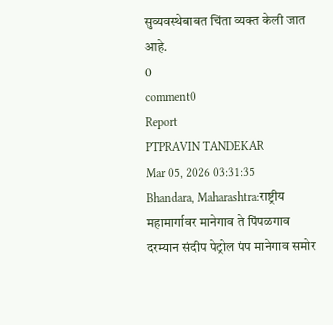सुव्यवस्थेबाबत चिंता व्यक्त केली जात आहे.
0
comment0
Report
PTPRAVIN TANDEKAR
Mar 05, 2026 03:31:35
Bhandara, Maharashtra:राष्ट्रीय महामार्गावर मानेगाव ते पिंपळगाव दरम्यान संदीप पेट्रोल पंप मानेगाव समोर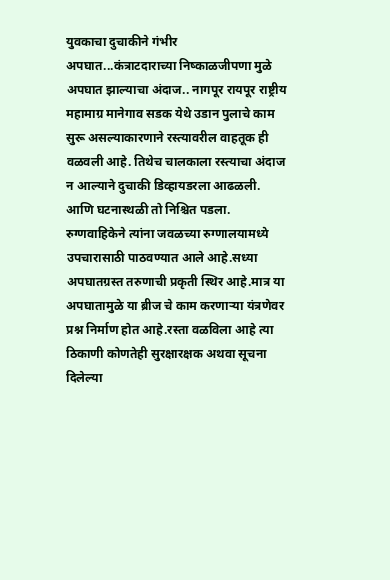युवकाचा दुचाकीने गंभीर अपघात...कंत्राटदाराच्या निष्काळजीपणा मुळे अपघात झाल्याचा अंदाज.. नागपूर रायपूर राष्ट्रीय महामाग्र मानेगाव सडक येथे उडान पुलाचे काम सुरू असल्याकारणाने रस्त्यावरील वाहतूक ही वळवली आहे. तिथेच चालकाला रस्त्याचा अंदाज न आल्याने दुचाकी डिव्हायडरला आढळली. आणि घटनास्थळी तो निश्चित पडला. रुग्णवाहिकेने त्यांना जवळच्या रुग्णालयामध्ये उपचारासाठी पाठवण्यात आले आहे.सध्या अपघातग्रस्त तरुणाची प्रकृती स्थिर आहे.मात्र या अपघातामुळे या ब्रीज चे काम करणाऱ्या यंत्रणेवर प्रश्न निर्माण होत आहे.रस्ता वळविला आहे त्या ठिकाणी कोणतेही सुरक्षारक्षक अथवा सूचना दिलेल्या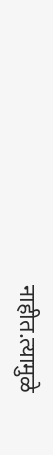नाहीत.त्यामुळे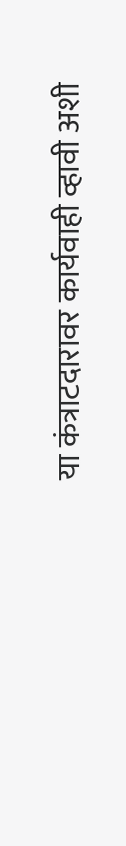या कंत्राटदारावर कार्यवाही व्हावी अशी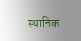स्थानिक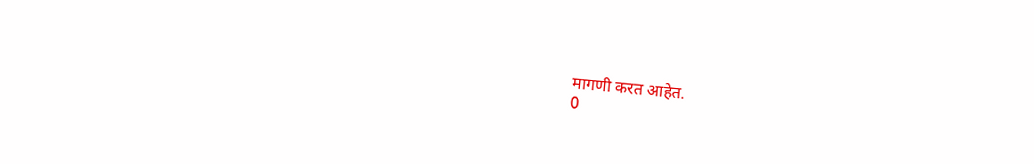मागणी करत आहेत.
0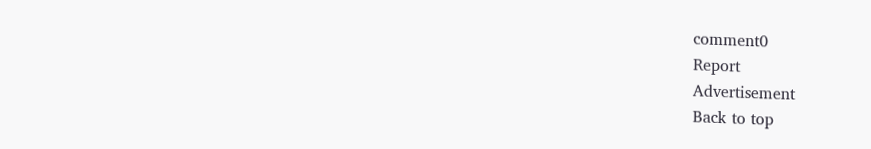comment0
Report
Advertisement
Back to top